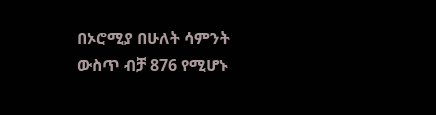በኦሮሚያ በሁለት ሳምንት ውስጥ ብቻ 876 የሚሆኑ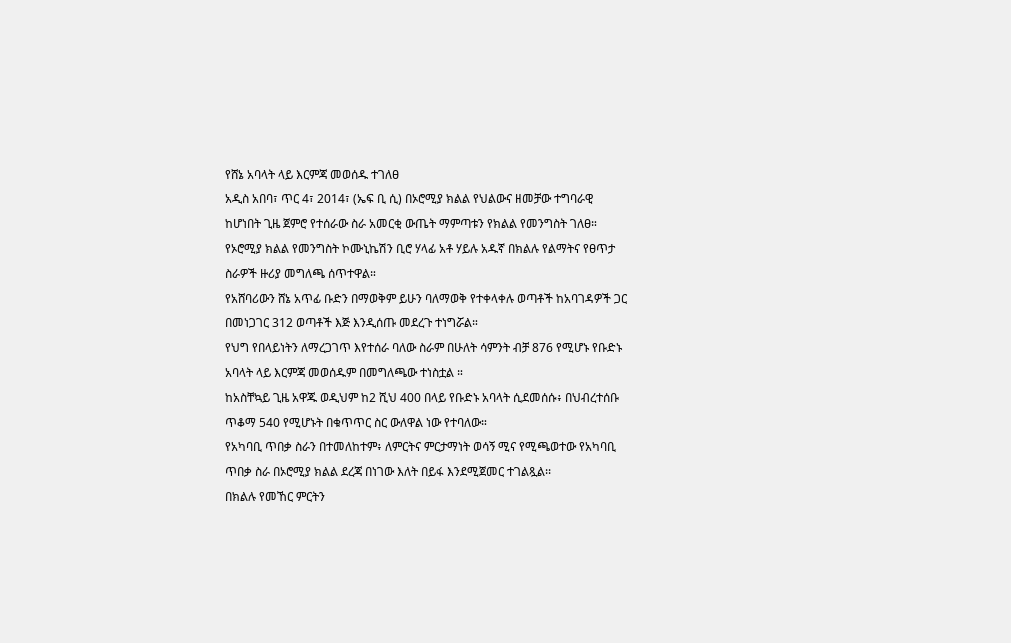የሸኔ አባላት ላይ እርምጃ መወሰዱ ተገለፀ
አዲስ አበባ፣ ጥር 4፣ 2014፣ (ኤፍ ቢ ሲ) በኦሮሚያ ክልል የህልውና ዘመቻው ተግባራዊ ከሆነበት ጊዜ ጀምሮ የተሰራው ስራ አመርቂ ውጤት ማምጣቱን የክልል የመንግስት ገለፀ።
የኦሮሚያ ክልል የመንግስት ኮሙኒኬሽን ቢሮ ሃላፊ አቶ ሃይሉ አዱኛ በክልሉ የልማትና የፀጥታ ስራዎች ዙሪያ መግለጫ ሰጥተዋል።
የአሸባሪውን ሸኔ አጥፊ ቡድን በማወቅም ይሁን ባለማወቅ የተቀላቀሉ ወጣቶች ከአባገዳዎች ጋር በመነጋገር 312 ወጣቶች እጅ እንዲሰጡ መደረጉ ተነግሯል።
የህግ የበላይነትን ለማረጋገጥ እየተሰራ ባለው ስራም በሁለት ሳምንት ብቻ 876 የሚሆኑ የቡድኑ አባላት ላይ እርምጃ መወሰዱም በመግለጫው ተነስቷል ።
ከአስቸኳይ ጊዜ አዋጁ ወዲህም ከ2 ሺህ 400 በላይ የቡድኑ አባላት ሲደመሰሱ፥ በህብረተሰቡ ጥቆማ 540 የሚሆኑት በቁጥጥር ስር ውለዋል ነው የተባለው።
የአካባቢ ጥበቃ ስራን በተመለከተም፥ ለምርትና ምርታማነት ወሳኝ ሚና የሚጫወተው የአካባቢ ጥበቃ ስራ በኦሮሚያ ክልል ደረጃ በነገው እለት በይፋ እንደሚጀመር ተገልጿል፡፡
በክልሉ የመኸር ምርትን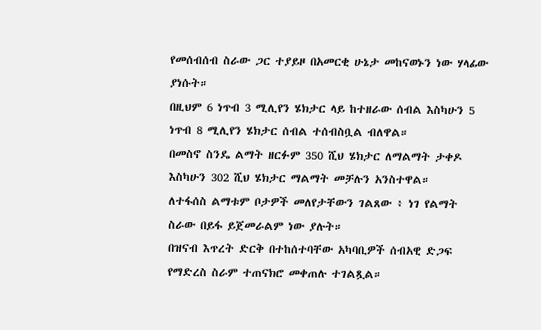የመሰብሰብ ስራው ጋር ተያይዞ በአመርቂ ሁኔታ መከናወኑን ነው ሃላፊው ያነሱት።
በዚህም 6 ነጥብ 3 ሚሊየን ሄክታር ላይ ከተዘራው ሰብል እስካሁን 5 ነጥብ 8 ሚሊየን ሄክታር ሰብል ተሰብስቧል ብለዋል።
በመስኖ ስንዴ ልማት ዘርፉም 350 ሺህ ሄክታር ለማልማት ታቀዶ እስካሁን 302 ሺህ ሄክታር ማልማት መቻሉን አንስተዋል።
ለተፋሰስ ልማቱም ቦታዎች መለየታቸውን ገልጸው ፥ ነገ የልማት ስራው በይፋ ይጀመራልም ነው ያሉት።
በዝናብ እጥረት ድርቅ በተከሰተባቸው አካባቢዎች ሰብአዊ ድጋፍ የማድረስ ስራም ተጠናክሮ መቀጠሉ ተገልጿል።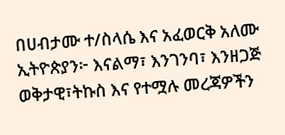በሀብታሙ ተ/ስላሴ እና አፈወርቅ አለሙ
ኢትዮጵያን፦ እናልማ፣ እንገንባ፣ እንዘጋጅ
ወቅታዊ፣ትኩስ እና የተሟሉ መረጃዎችን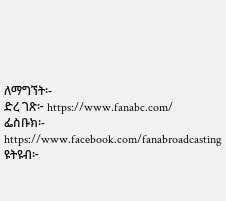ለማግኘት፡-
ድረ ገጽ፦ https://www.fanabc.com/
ፌስቡክ፡- https://www.facebook.com/fanabroadcasting
ዩትዩብ፦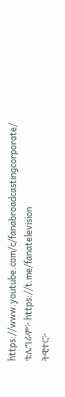https://www.youtube.com/c/fanabroadcastingcorporate/
ቴሌግራም፦ https://t.me/fanatelevision
ትዊተር፦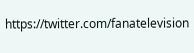https://twitter.com/fanatelevision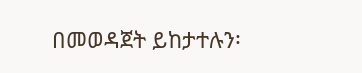በመወዳጀት ይከታተሉን፡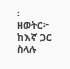፡
ዘወትር፦ ከእኛ ጋር ስላሉ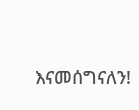እናመሰግናለን!